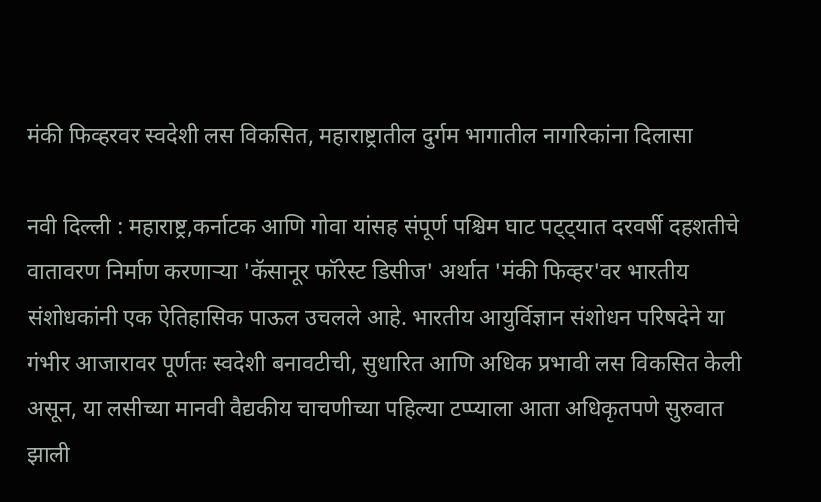मंकी फिव्हरवर स्वदेशी लस विकसित, महाराष्ट्रातील दुर्गम भागातील नागरिकांना दिलासा

नवी दिल्ली : महाराष्ट्र,कर्नाटक आणि गोवा यांसह संपूर्ण पश्चिम घाट पट्ट्यात दरवर्षी दहशतीचे वातावरण निर्माण करणाऱ्या 'कॅसानूर फॉरेस्ट डिसीज' अर्थात 'मंकी फिव्हर'वर भारतीय संशोधकांनी एक ऐतिहासिक पाऊल उचलले आहे. भारतीय आयुर्विज्ञान संशोधन परिषदेने या गंभीर आजारावर पूर्णतः स्वदेशी बनावटीची, सुधारित आणि अधिक प्रभावी लस विकसित केली असून, या लसीच्या मानवी वैद्यकीय चाचणीच्या पहिल्या टप्प्याला आता अधिकृतपणे सुरुवात झाली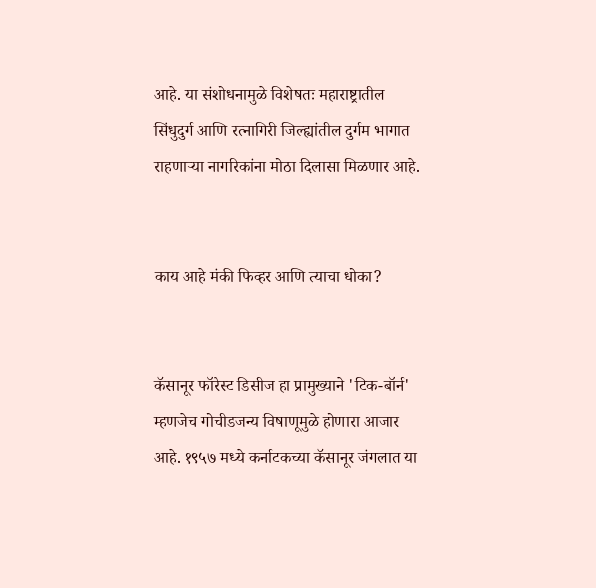आहे. या संशोधनामुळे विशेषतः महाराष्ट्रातील सिंधुदुर्ग आणि रत्नागिरी जिल्ह्यांतील दुर्गम भागात राहणाऱ्या नागरिकांना मोठा दिलासा मिळणार आहे.


काय आहे मंकी फिव्हर आणि त्याचा धोका?


कॅसानूर फॉरेस्ट डिसीज हा प्रामुख्याने 'टिक-बॉर्न' म्हणजेच गोचीडजन्य विषाणूमुळे होणारा आजार आहे. १९५७ मध्ये कर्नाटकच्या कॅसानूर जंगलात या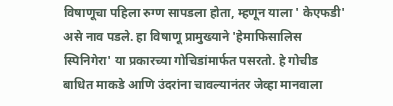विषाणूचा पहिला रुग्ण सापडला होता, म्हणून याला ' केएफडी' असे नाव पडले. हा विषाणू प्रामुख्याने 'हेमाफिसालिस स्पिनिगेरा' या प्रकारच्या गोचिडांमार्फत पसरतो. हे गोचीड बाधित माकडे आणि उंदरांना चावल्यानंतर जेव्हा मानवाला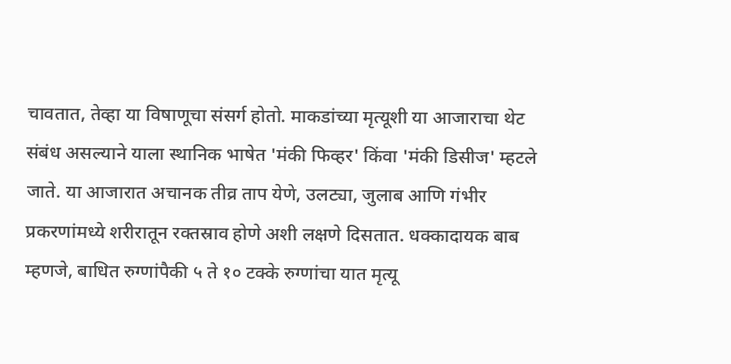चावतात, तेव्हा या विषाणूचा संसर्ग होतो. माकडांच्या मृत्यूशी या आजाराचा थेट संबंध असल्याने याला स्थानिक भाषेत 'मंकी फिव्हर' किंवा 'मंकी डिसीज' म्हटले जाते. या आजारात अचानक तीव्र ताप येणे, उलट्या, जुलाब आणि गंभीर प्रकरणांमध्ये शरीरातून रक्तस्राव होणे अशी लक्षणे दिसतात. धक्कादायक बाब म्हणजे, बाधित रुग्णांपैकी ५ ते १० टक्के रुग्णांचा यात मृत्यू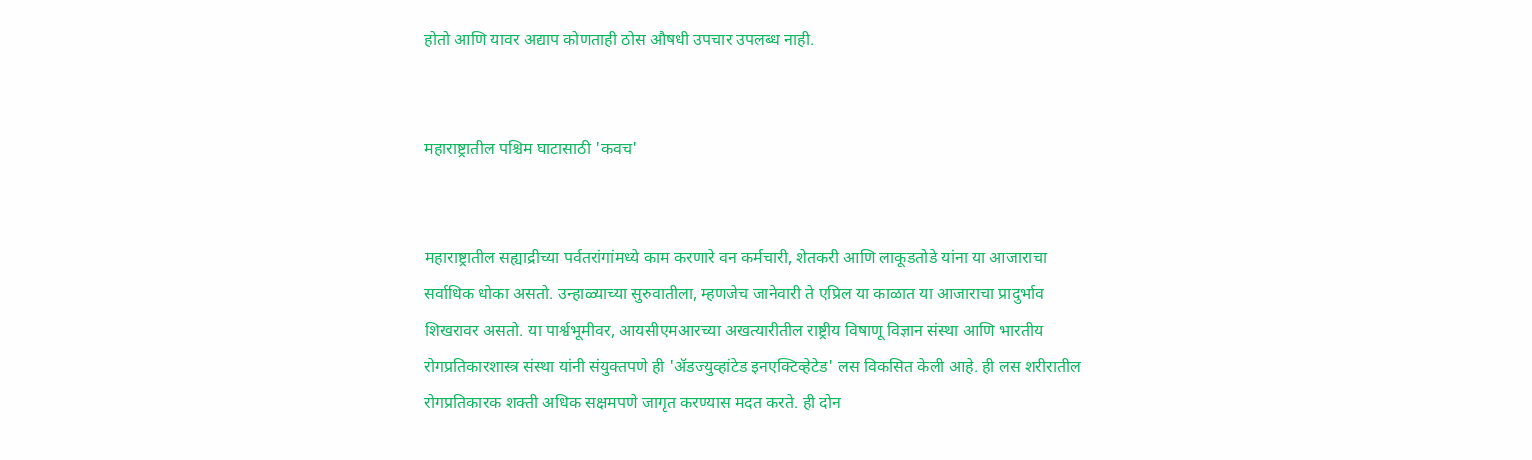होतो आणि यावर अद्याप कोणताही ठोस औषधी उपचार उपलब्ध नाही.


महाराष्ट्रातील पश्चिम घाटासाठी 'कवच'


महाराष्ट्रातील सह्याद्रीच्या पर्वतरांगांमध्ये काम करणारे वन कर्मचारी, शेतकरी आणि लाकूडतोडे यांना या आजाराचा सर्वाधिक धोका असतो. उन्हाळ्याच्या सुरुवातीला, म्हणजेच जानेवारी ते एप्रिल या काळात या आजाराचा प्रादुर्भाव शिखरावर असतो. या पार्श्वभूमीवर, आयसीएमआरच्या अखत्यारीतील राष्ट्रीय विषाणू विज्ञान संस्था आणि भारतीय रोगप्रतिकारशास्त्र संस्था यांनी संयुक्तपणे ही 'ॲडज्युव्हांटेड इनएक्टिव्हेटेड' लस विकसित केली आहे. ही लस शरीरातील रोगप्रतिकारक शक्ती अधिक सक्षमपणे जागृत करण्यास मदत करते. ही दोन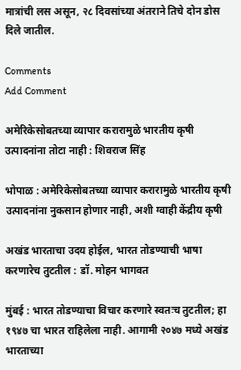मात्रांची लस असून, २८ दिवसांच्या अंतराने तिचे दोन डोस दिले जातील.

Comments
Add Comment

अमेरिकेसोबतच्या व्यापार करारामुळे भारतीय कृषी उत्पादनांना तोटा नाही : शिवराज सिंह

भोपाळ : अमेरिकेसोबतच्या व्यापार करारामुळे भारतीय कृषी उत्पादनांना नुकसान होणार नाही, अशी ग्वाही केंद्रीय कृषी

अखंड भारताचा उदय होईल, भारत तोडण्याची भाषा करणारेच तुटतील : डॉ. मोहन भागवत

मुंबई : भारत तोडण्याचा विचार करणारे स्वतःच तुटतील; हा १९४७ चा भारत राहिलेला नाही. आगामी २०४७ मध्ये अखंड भारताच्या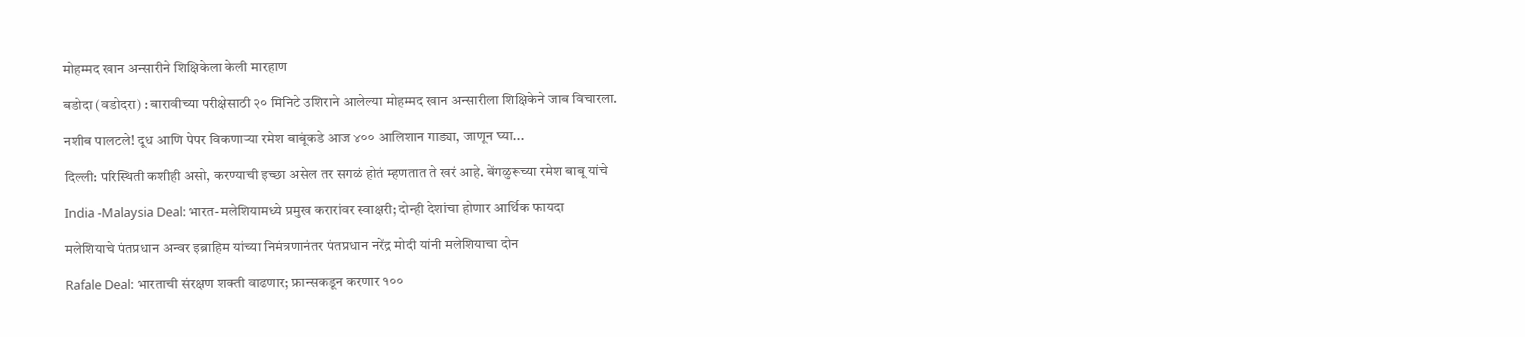मोहम्मद खान अन्सारीने शिक्षिकेला केली मारहाण

बडोदा (वडोदरा) : बारावीच्या परीक्षेसाठी २० मिनिटे उशिराने आलेल्या मोहम्मद खान अन्सारीला शिक्षिकेने जाब विचारला.

नशीब पालटले! दूध आणि पेपर विकणाऱ्या रमेश बाबूंकडे आज ४०० आलिशान गाड्या, जाणून घ्या...

दिल्ली: परिस्थिती कशीही असो, करण्याची इच्छा असेल तर सगळं होतं म्हणतात ते खरं आहे. बेंगळुरूच्या रमेश बाबू यांचे

India -Malaysia Deal: भारत-मलेशियामध्ये प्रमुख करारांवर स्वाक्षरी; दोन्ही देशांचा होणार आर्थिक फायदा

मलेशियाचे पंतप्रधान अन्वर इब्राहिम यांच्या निमंत्रणानंतर पंतप्रधान नरेंद्र मोदी यांनी मलेशियाचा दोन

Rafale Deal: भारताची संरक्षण शक्ती वाढणार; फ्रान्सकडून करणार १००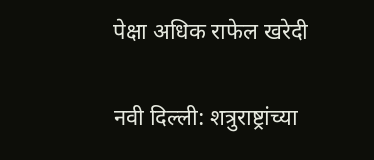पेक्षा अधिक राफेल खरेदी

नवी दिल्ली: शत्रुराष्ट्रांच्या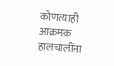कोणत्याही आक्रमक हालचालींना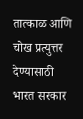तात्काळ आणि चोख प्रत्युत्तर देण्यासाठी भारत सरकार